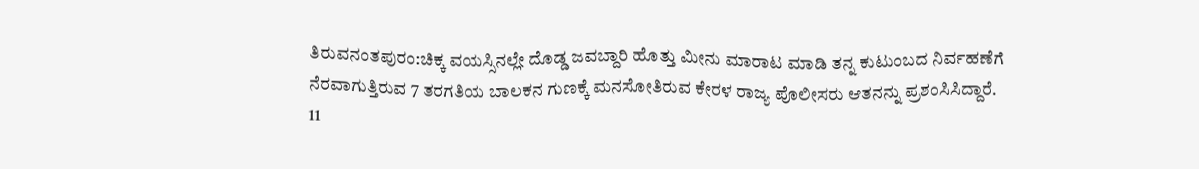ತಿರುವನಂತಪುರಂ:ಚಿಕ್ಕ ವಯಸ್ಸಿನಲ್ಲೇ ದೊಡ್ಡ ಜವಬ್ದಾರಿ ಹೊತ್ತು ಮೀನು ಮಾರಾಟ ಮಾಡಿ ತನ್ನ ಕುಟುಂಬದ ನಿರ್ವಹಣೆಗೆ ನೆರವಾಗುತ್ತಿರುವ 7 ತರಗತಿಯ ಬಾಲಕನ ಗುಣಕ್ಕೆ ಮನಸೋತಿರುವ ಕೇರಳ ರಾಜ್ಯ ಪೊಲೀಸರು ಆತನನ್ನು ಪ್ರಶಂಸಿಸಿದ್ದಾರೆ.
11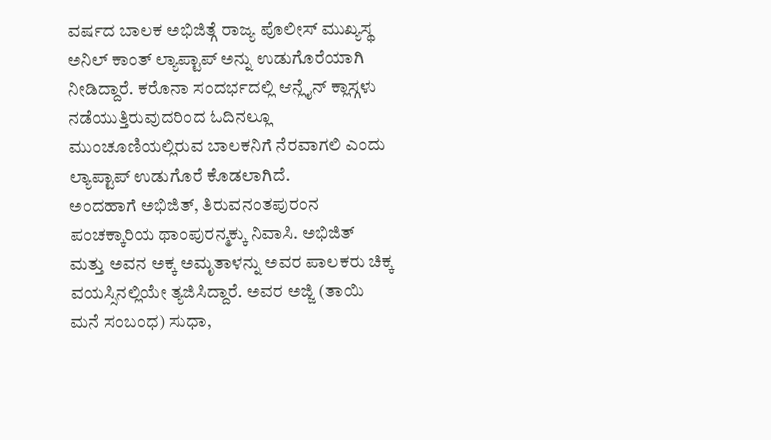ವರ್ಷದ ಬಾಲಕ ಅಭಿಜಿತ್ಗೆ ರಾಜ್ಯ ಪೊಲೀಸ್ ಮುಖ್ಯಸ್ಥ ಅನಿಲ್ ಕಾಂತ್ ಲ್ಯಾಪ್ಟಾಪ್ ಅನ್ನು ಉಡುಗೊರೆಯಾಗಿ ನೀಡಿದ್ದಾರೆ. ಕರೊನಾ ಸಂದರ್ಭದಲ್ಲಿ ಆನ್ಲೈನ್ ಕ್ಲಾಸ್ಗಳು ನಡೆಯುತ್ತಿರುವುದರಿಂದ ಓದಿನಲ್ಲೂ ಮುಂಚೂಣಿಯಲ್ಲಿರುವ ಬಾಲಕನಿಗೆ ನೆರವಾಗಲಿ ಎಂದು ಲ್ಯಾಪ್ಟಾಪ್ ಉಡುಗೊರೆ ಕೊಡಲಾಗಿದೆ.
ಅಂದಹಾಗೆ ಅಭಿಜಿತ್, ತಿರುವನಂತಪುರಂನ ಪಂಚಕ್ಕಾರಿಯ ಥಾಂಪುರನ್ಮಕ್ಕು ನಿವಾಸಿ. ಅಭಿಜಿತ್ ಮತ್ತು ಅವನ ಅಕ್ಕ ಅಮೃತಾಳನ್ನು ಅವರ ಪಾಲಕರು ಚಿಕ್ಕ ವಯಸ್ಸಿನಲ್ಲಿಯೇ ತ್ಯಜಿಸಿದ್ದಾರೆ. ಅವರ ಅಜ್ಜಿ (ತಾಯಿ ಮನೆ ಸಂಬಂಧ) ಸುಧಾ,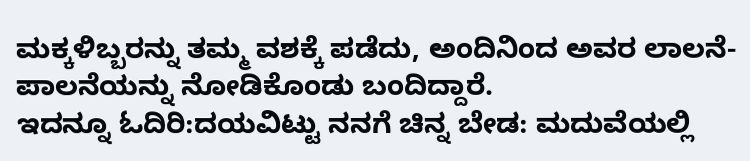ಮಕ್ಕಳಿಬ್ಬರನ್ನು ತಮ್ಮ ವಶಕ್ಕೆ ಪಡೆದು, ಅಂದಿನಿಂದ ಅವರ ಲಾಲನೆ-ಪಾಲನೆಯನ್ನು ನೋಡಿಕೊಂಡು ಬಂದಿದ್ದಾರೆ.
ಇದನ್ನೂ ಓದಿರಿ:ದಯವಿಟ್ಟು ನನಗೆ ಚಿನ್ನ ಬೇಡ: ಮದುವೆಯಲ್ಲಿ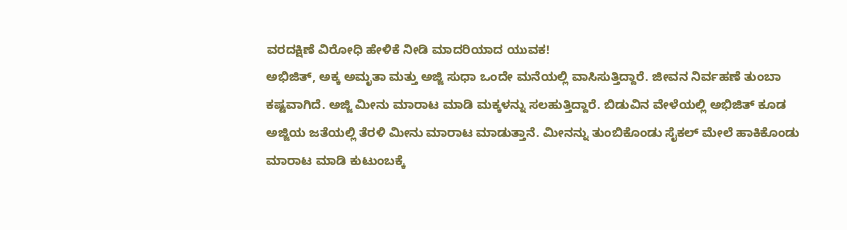ವರದಕ್ಷಿಣೆ ವಿರೋಧಿ ಹೇಳಿಕೆ ನೀಡಿ ಮಾದರಿಯಾದ ಯುವಕ!
ಅಭಿಜಿತ್, ಅಕ್ಕ ಅಮೃತಾ ಮತ್ತು ಅಜ್ಜಿ ಸುಧಾ ಒಂದೇ ಮನೆಯಲ್ಲಿ ವಾಸಿಸುತ್ತಿದ್ದಾರೆ. ಜೀವನ ನಿರ್ವಹಣೆ ತುಂಬಾ ಕಷ್ಟವಾಗಿದೆ. ಅಜ್ಜಿ ಮೀನು ಮಾರಾಟ ಮಾಡಿ ಮಕ್ಕಳನ್ನು ಸಲಹುತ್ತಿದ್ದಾರೆ. ಬಿಡುವಿನ ವೇಳೆಯಲ್ಲಿ ಅಭಿಜಿತ್ ಕೂಡ ಅಜ್ಜಿಯ ಜತೆಯಲ್ಲಿ ತೆರಳಿ ಮೀನು ಮಾರಾಟ ಮಾಡುತ್ತಾನೆ. ಮೀನನ್ನು ತುಂಬಿಕೊಂಡು ಸೈಕಲ್ ಮೇಲೆ ಹಾಕಿಕೊಂಡು ಮಾರಾಟ ಮಾಡಿ ಕುಟುಂಬಕ್ಕೆ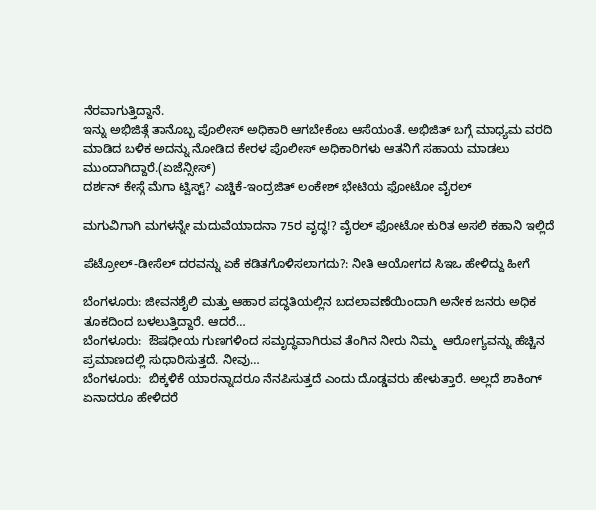ನೆರವಾಗುತ್ತಿದ್ದಾನೆ.
ಇನ್ನು ಅಭಿಜಿತ್ಗೆ ತಾನೊಬ್ಬ ಪೊಲೀಸ್ ಅಧಿಕಾರಿ ಆಗಬೇಕೆಂಬ ಆಸೆಯಂತೆ. ಅಭಿಜಿತ್ ಬಗ್ಗೆ ಮಾಧ್ಯಮ ವರದಿ ಮಾಡಿದ ಬಳಿಕ ಅದನ್ನು ನೋಡಿದ ಕೇರಳ ಪೊಲೀಸ್ ಅಧಿಕಾರಿಗಳು ಆತನಿಗೆ ಸಹಾಯ ಮಾಡಲು ಮುಂದಾಗಿದ್ದಾರೆ.(ಏಜೆನ್ಸೀಸ್)
ದರ್ಶನ್ ಕೇಸ್ಗೆ ಮೆಗಾ ಟ್ವಿಸ್ಟ್? ಎಚ್ಡಿಕೆ-ಇಂದ್ರಜಿತ್ ಲಂಕೇಶ್ ಭೇಟಿಯ ಫೋಟೋ ವೈರಲ್

ಮಗುವಿಗಾಗಿ ಮಗಳನ್ನೇ ಮದುವೆಯಾದನಾ 75ರ ವೃದ್ಧ!? ವೈರಲ್ ಫೋಟೋ ಕುರಿತ ಅಸಲಿ ಕಹಾನಿ ಇಲ್ಲಿದೆ

ಪೆಟ್ರೋಲ್-ಡೀಸೆಲ್ ದರವನ್ನು ಏಕೆ ಕಡಿತಗೊಳಿಸಲಾಗದು?: ನೀತಿ ಆಯೋಗದ ಸಿಇಒ ಹೇಳಿದ್ದು ಹೀಗೆ

ಬೆಂಗಳೂರು: ಜೀವನಶೈಲಿ ಮತ್ತು ಆಹಾರ ಪದ್ಧತಿಯಲ್ಲಿನ ಬದಲಾವಣೆಯಿಂದಾಗಿ ಅನೇಕ ಜನರು ಅಧಿಕ ತೂಕದಿಂದ ಬಳಲುತ್ತಿದ್ದಾರೆ. ಆದರೆ…
ಬೆಂಗಳೂರು:  ಔಷಧೀಯ ಗುಣಗಳಿಂದ ಸಮೃದ್ಧವಾಗಿರುವ ತೆಂಗಿನ ನೀರು ನಿಮ್ಮ  ಆರೋಗ್ಯವನ್ನು ಹೆಚ್ಚಿನ ಪ್ರಮಾಣದಲ್ಲಿ ಸುಧಾರಿಸುತ್ತದೆ. ನೀವು…
ಬೆಂಗಳೂರು:  ಬಿಕ್ಕಳಿಕೆ ಯಾರನ್ನಾದರೂ ನೆನಪಿಸುತ್ತದೆ ಎಂದು ದೊಡ್ಡವರು ಹೇಳುತ್ತಾರೆ. ಅಲ್ಲದೆ ಶಾಕಿಂಗ್ ಏನಾದರೂ ಹೇಳಿದರೆ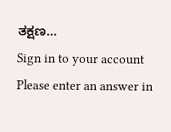ತಕ್ಷಣ…
Sign in to your account
Please enter an answer in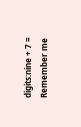digits:nine + 7 =
Remember me